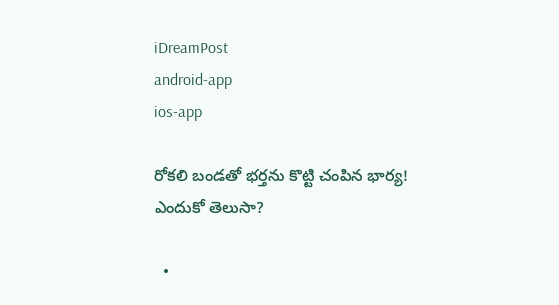iDreamPost
android-app
ios-app

రోకలి బండతో భర్తను కొట్టి చంపిన భార్య! ఎందుకో తెలుసా?

  •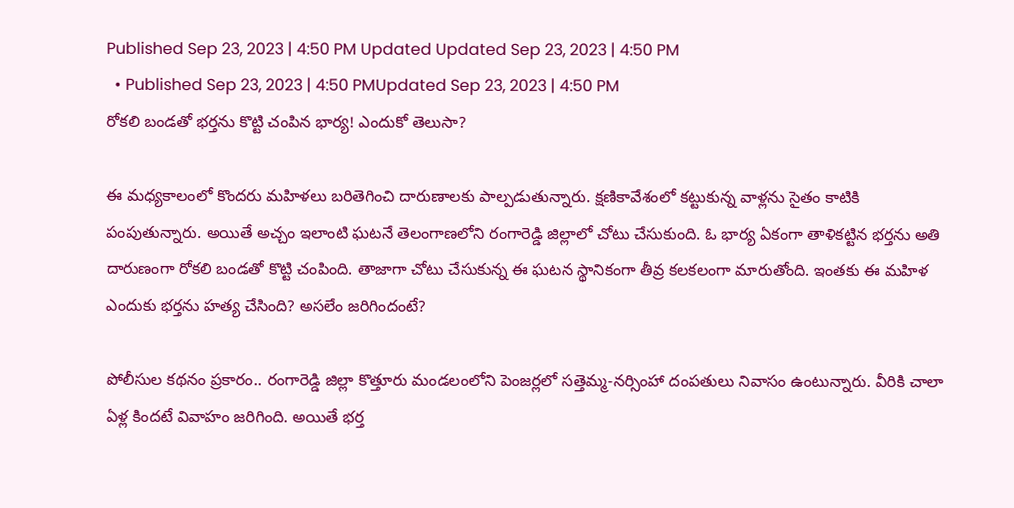Published Sep 23, 2023 | 4:50 PM Updated Updated Sep 23, 2023 | 4:50 PM
  • Published Sep 23, 2023 | 4:50 PMUpdated Sep 23, 2023 | 4:50 PM
రోకలి బండతో భర్తను కొట్టి చంపిన భార్య! ఎందుకో తెలుసా?

ఈ మధ్యకాలంలో కొందరు మహిళలు బరితెగించి దారుణాలకు పాల్పడుతున్నారు. క్షణికావేశంలో కట్టుకున్న వాళ్లను సైతం కాటికి పంపుతున్నారు. అయితే అచ్చం ఇలాంటి ఘటనే తెలంగాణలోని రంగారెడ్డి జిల్లాలో చోటు చేసుకుంది. ఓ భార్య ఏకంగా తాళికట్టిన భర్తను అతి దారుణంగా రోకలి బండతో కొట్టి చంపింది. తాజాగా చోటు చేసుకున్న ఈ ఘటన స్థానికంగా తీవ్ర కలకలంగా మారుతోంది. ఇంతకు ఈ మహిళ ఎందుకు భర్తను హత్య చేసింది? అసలేం జరిగిందంటే?

పోలీసుల కథనం ప్రకారం.. రంగారెడ్డి జిల్లా కొత్తూరు మండలంలోని పెంజర్లలో సత్తెమ్మ-నర్సింహా దంపతులు నివాసం ఉంటున్నారు. వీరికి చాలా ఏళ్ల కిందటే వివాహం జరిగింది. అయితే భర్త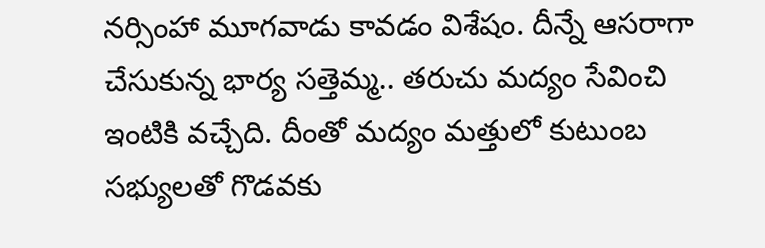నర్సింహా మూగవాడు కావడం విశేషం. దీన్నే ఆసరాగా చేసుకున్న భార్య సత్తెమ్మ.. తరుచు మద్యం సేవించి ఇంటికి వచ్చేది. దీంతో మద్యం మత్తులో కుటుంబ సభ్యులతో గొడవకు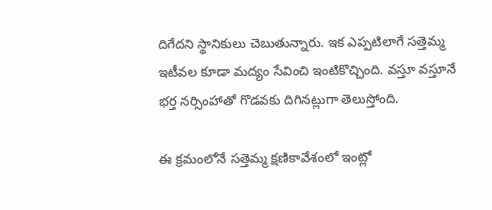దిగేదని స్థానికులు చెబుతున్నారు. ఇక ఎప్పటిలాగే సత్తెమ్మ ఇటీవల కూడా మద్యం సేవించి ఇంటికొచ్చింది. వస్తూ వస్తూనే భర్త నర్సింహాతో గొడవకు దిగినట్లుగా తెలుస్తోంది.

ఈ క్రమంలోనే సత్తెమ్మ క్షణికావేశంలో ఇంట్లో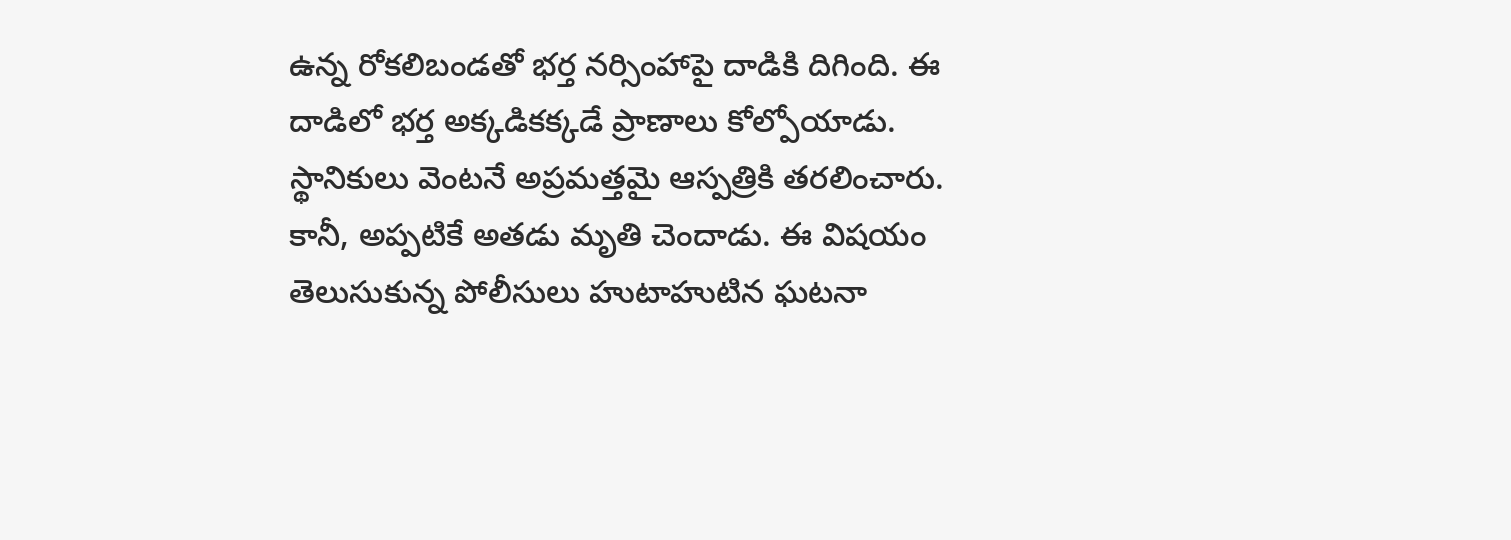ఉన్న రోకలిబండతో భర్త నర్సింహాపై దాడికి దిగింది. ఈ దాడిలో భర్త అక్కడికక్కడే ప్రాణాలు కోల్పోయాడు. స్థానికులు వెంటనే అప్రమత్తమై ఆస్పత్రికి తరలించారు. కానీ, అప్పటికే అతడు మృతి చెందాడు. ఈ విషయం తెలుసుకున్న పోలీసులు హుటాహుటిన ఘటనా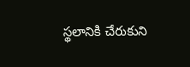స్థలానికి చేరుకుని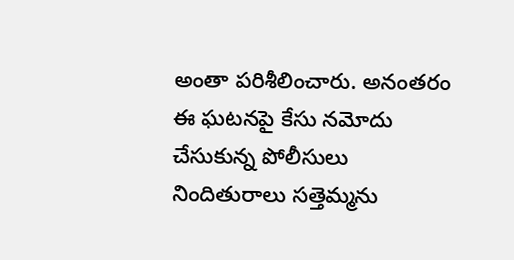అంతా పరిశీలించారు. అనంతరం ఈ ఘటనపై కేసు నమోదు చేసుకున్న పోలీసులు నిందితురాలు సత్తెమ్మను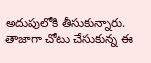అదుపులోకి తీసుకున్నారు. తాజాగా చోటు చేసుకున్న ఈ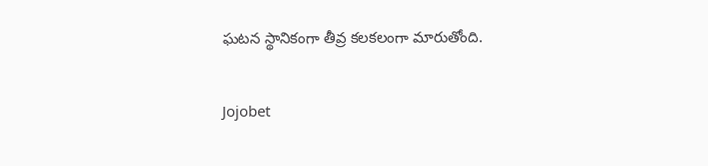ఘటన స్థానికంగా తీవ్ర కలకలంగా మారుతోంది.

Jojobet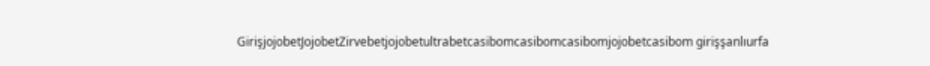GirişjojobetJojobetZirvebetjojobetultrabetcasibomcasibomcasibomjojobetcasibom girişşanlıurfa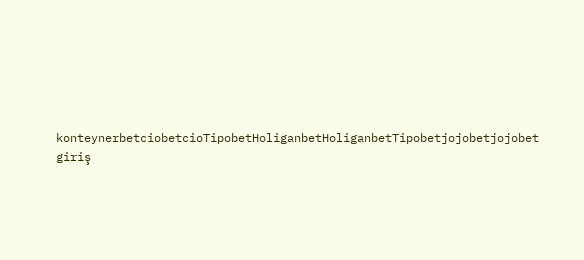konteynerbetciobetcioTipobetHoliganbetHoliganbetTipobetjojobetjojobet giriş